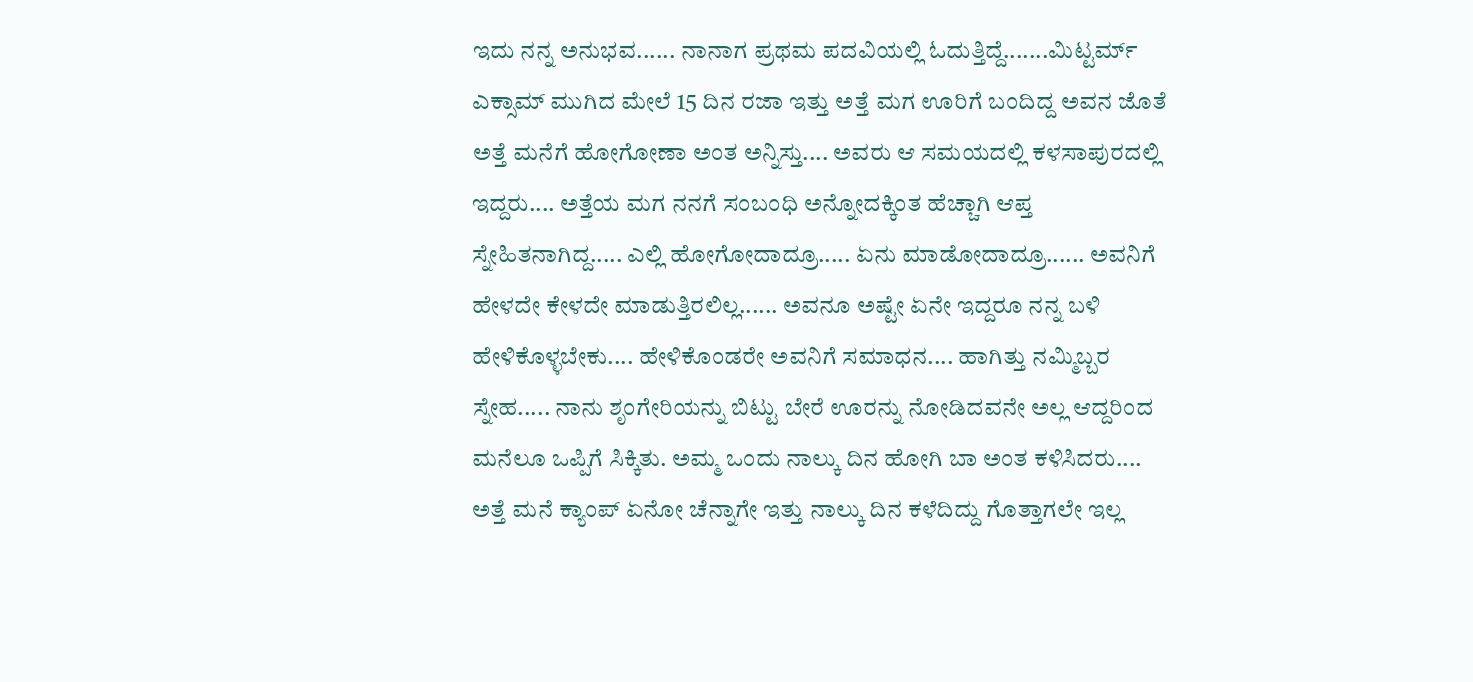ಇದು ನನ್ನ ಅನುಭವ...... ನಾನಾಗ ಪ್ರಥಮ ಪದವಿಯಲ್ಲಿ ಓದುತ್ತಿದ್ದೆ.......ಮಿಟ್ಟರ್ಮ್ ಎಕ್ಸಾಮ್ ಮುಗಿದ ಮೇಲೆ 15 ದಿನ ರಜಾ ಇತ್ತು ಅತ್ತೆ ಮಗ ಊರಿಗೆ ಬಂದಿದ್ದ ಅವನ ಜೊತೆ ಅತ್ತೆ ಮನೆಗೆ ಹೋಗೋಣಾ ಅಂತ ಅನ್ನಿಸ್ತು.... ಅವರು ಆ ಸಮಯದಲ್ಲಿ ಕಳಸಾಪುರದಲ್ಲಿ ಇದ್ದರು.... ಅತ್ತೆಯ ಮಗ ನನಗೆ ಸಂಬಂಧಿ ಅನ್ನೋದಕ್ಕಿಂತ ಹೆಚ್ಚಾಗಿ ಆಪ್ತ ಸ್ನೇಹಿತನಾಗಿದ್ದ..... ಎಲ್ಲಿ ಹೋಗೋದಾದ್ರೂ..... ಏನು ಮಾಡೋದಾದ್ರೂ...... ಅವನಿಗೆ ಹೇಳದೇ ಕೇಳದೇ ಮಾಡುತ್ತಿರಲಿಲ್ಲ...... ಅವನೂ ಅಷ್ಟೇ ಏನೇ ಇದ್ದರೂ ನನ್ನ ಬಳಿ ಹೇಳಿಕೊಳ್ಳಬೇಕು.... ಹೇಳಿಕೊಂಡರೇ ಅವನಿಗೆ ಸಮಾಧನ.... ಹಾಗಿತ್ತು ನಮ್ಮಿಬ್ಬರ ಸ್ನೇಹ..... ನಾನು ಶೃಂಗೇರಿಯನ್ನು ಬಿಟ್ಟು ಬೇರೆ ಊರನ್ನು ನೋಡಿದವನೇ ಅಲ್ಲ ಆದ್ದರಿಂದ ಮನೆಲೂ ಒಪ್ಪಿಗೆ ಸಿಕ್ಕಿತು. ಅಮ್ಮ ಒಂದು ನಾಲ್ಕು ದಿನ ಹೋಗಿ ಬಾ ಅಂತ ಕಳಿಸಿದರು.... ಅತ್ತೆ ಮನೆ ಕ್ಯಾಂಪ್ ಏನೋ ಚೆನ್ನಾಗೇ ಇತ್ತು ನಾಲ್ಕು ದಿನ ಕಳೆದಿದ್ದು ಗೊತ್ತಾಗಲೇ ಇಲ್ಲ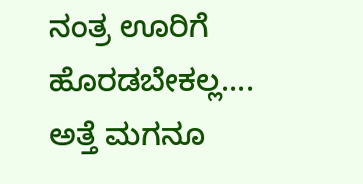ನಂತ್ರ ಊರಿಗೆ ಹೊರಡಬೇಕಲ್ಲ.... ಅತ್ತೆ ಮಗನೂ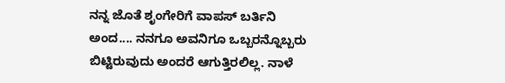ನನ್ನ ಜೊತೆ ಶೃಂಗೇರಿಗೆ ವಾಪಸ್ ಬರ್ತಿನಿ ಅಂದ.... ನನಗೂ ಅವನಿಗೂ ಒಬ್ಬರನ್ನೊಬ್ಬರು ಬಿಟ್ಟಿರುವುದು ಅಂದರೆ ಆಗುತ್ತಿರಲಿಲ್ಲ. ನಾಳೆ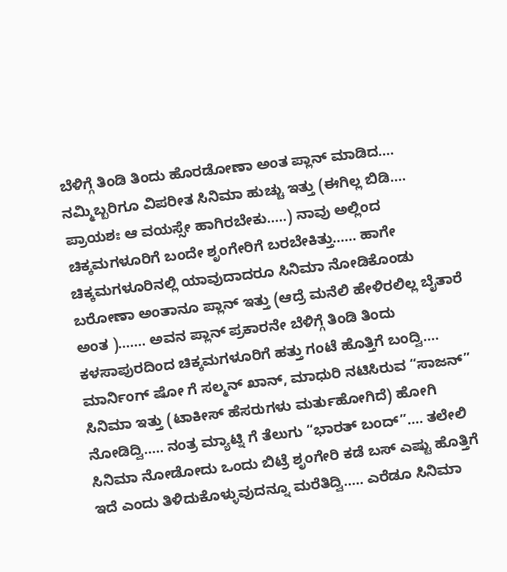ಬೆಳಿಗ್ಗೆ ತಿಂಡಿ ತಿಂದು ಹೊರಡೋಣಾ ಅಂತ ಪ್ಲಾನ್ ಮಾಡಿದ.... ನಮ್ಮಿಬ್ಬರಿಗೂ ವಿಪರೀತ ಸಿನಿಮಾ ಹುಚ್ಚು ಇತ್ತು (ಈಗಿಲ್ಲ ಬಿಡಿ.... ಪ್ರಾಯಶಃ ಆ ವಯಸ್ಸೇ ಹಾಗಿರಬೇಕು.....) ನಾವು ಅಲ್ಲಿಂದ ಚಿಕ್ಕಮಗಳೂರಿಗೆ ಬಂದೇ ಶೃಂಗೇರಿಗೆ ಬರಬೇಕಿತ್ತು...... ಹಾಗೇ ಚಿಕ್ಕಮಗಳೂರಿನಲ್ಲಿ ಯಾವುದಾದರೂ ಸಿನಿಮಾ ನೋಡಿಕೊಂಡು ಬರೋಣಾ ಅಂತಾನೂ ಪ್ಲಾನ್ ಇತ್ತು (ಆದ್ರೆ ಮನೆಲಿ ಹೇಳಿರಲಿಲ್ಲ ಬೈತಾರೆ ಅಂತ )....... ಅವನ ಪ್ಲಾನ್ ಪ್ರಕಾರನೇ ಬೆಳಿಗ್ಗೆ ತಿಂಡಿ ತಿಂದು ಕಳಸಾಪುರದಿಂದ ಚಿಕ್ಕಮಗಳೂರಿಗೆ ಹತ್ತು ಗಂಟೆ ಹೊತ್ತಿಗೆ ಬಂದ್ವಿ.... ಮಾರ್ನಿಂಗ್ ಷೋ ಗೆ ಸಲ್ಮನ್ ಖಾನ್, ಮಾಧುರಿ ನಟಿಸಿರುವ “ಸಾಜನ್” ಸಿನಿಮಾ ಇತ್ತು (ಟಾಕೀಸ್ ಹೆಸರುಗಳು ಮರ್ತುಹೋಗಿದೆ) ಹೋಗಿ ನೋಡಿದ್ವಿ..... ನಂತ್ರ ಮ್ಯಾಟ್ನಿ ಗೆ ತೆಲುಗು “ಭಾರತ್ ಬಂದ್”.... ತಲೇಲಿ ಸಿನಿಮಾ ನೋಡೋದು ಒಂದು ಬಿಟ್ರೆ ಶೃಂಗೇರಿ ಕಡೆ ಬಸ್ ಎಷ್ಟು ಹೊತ್ತಿಗೆ ಇದೆ ಎಂದು ತಿಳಿದುಕೊಳ್ಳುವುದನ್ನೂ ಮರೆತಿದ್ವಿ..... ಎರೆಡೂ ಸಿನಿಮಾ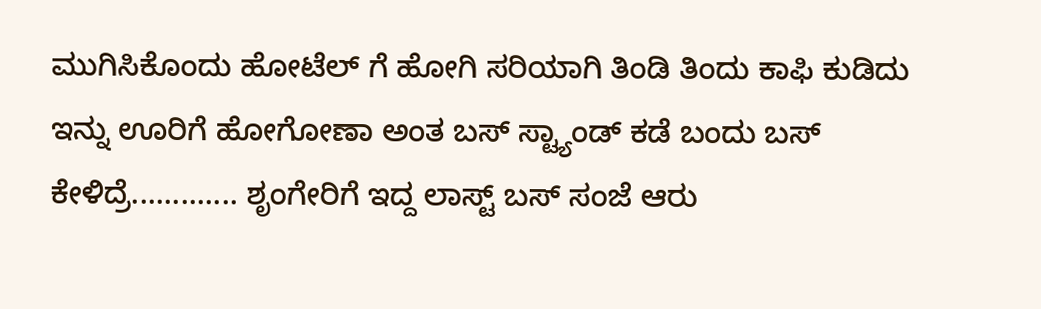ಮುಗಿಸಿಕೊಂದು ಹೋಟೆಲ್ ಗೆ ಹೋಗಿ ಸರಿಯಾಗಿ ತಿಂಡಿ ತಿಂದು ಕಾಫಿ ಕುಡಿದು ಇನ್ನು ಊರಿಗೆ ಹೋಗೋಣಾ ಅಂತ ಬಸ್ ಸ್ಟ್ಯಾಂಡ್ ಕಡೆ ಬಂದು ಬಸ್ ಕೇಳಿದ್ರೆ............. ಶೃಂಗೇರಿಗೆ ಇದ್ದ ಲಾಸ್ಟ್ ಬಸ್ ಸಂಜೆ ಆರು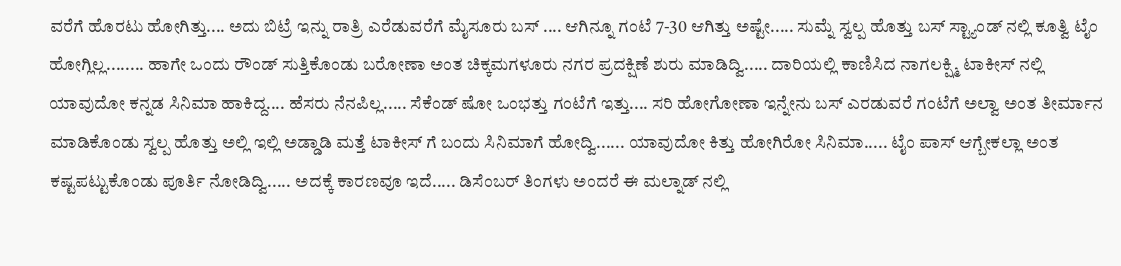ವರೆಗೆ ಹೊರಟು ಹೋಗಿತ್ತು.... ಅದು ಬಿಟ್ರೆ ಇನ್ನು ರಾತ್ರಿ ಎರೆಡುವರೆಗೆ ಮೈಸೂರು ಬಸ್ .... ಆಗಿನ್ನೂ ಗಂಟೆ 7-30 ಆಗಿತ್ತು ಅಷ್ಟೇ..... ಸುಮ್ನೆ ಸ್ವಲ್ಪ ಹೊತ್ತು ಬಸ್ ಸ್ಟ್ಯಾಂಡ್ ನಲ್ಲಿ ಕೂತ್ವಿ ಟೈಂ ಹೋಗ್ಲಿಲ್ಲ........ ಹಾಗೇ ಒಂದು ರೌಂಡ್ ಸುತ್ತಿಕೊಂಡು ಬರೋಣಾ ಅಂತ ಚಿಕ್ಕಮಗಳೂರು ನಗರ ಪ್ರದಕ್ಷಿಣೆ ಶುರು ಮಾಡಿದ್ವಿ..... ದಾರಿಯಲ್ಲಿ ಕಾಣಿಸಿದ ನಾಗಲಕ್ಷ್ಮಿ ಟಾಕೀಸ್ ನಲ್ಲಿ ಯಾವುದೋ ಕನ್ನಡ ಸಿನಿಮಾ ಹಾಕಿದ್ದ.... ಹೆಸರು ನೆನಪಿಲ್ಲ..... ಸೆಕೆಂಡ್ ಷೋ ಒಂಭತ್ತು ಗಂಟೆಗೆ ಇತ್ತು.... ಸರಿ ಹೋಗೋಣಾ ಇನ್ನೇನು ಬಸ್ ಎರಡುವರೆ ಗಂಟೆಗೆ ಅಲ್ವಾ ಅಂತ ತೀರ್ಮಾನ ಮಾಡಿಕೊಂಡು ಸ್ವಲ್ಪ ಹೊತ್ತು ಅಲ್ಲಿ ಇಲ್ಲಿ ಅಡ್ಡಾಡಿ ಮತ್ತೆ ಟಾಕೀಸ್ ಗೆ ಬಂದು ಸಿನಿಮಾಗೆ ಹೋದ್ವಿ...... ಯಾವುದೋ ಕಿತ್ತು ಹೋಗಿರೋ ಸಿನಿಮಾ..... ಟೈಂ ಪಾಸ್ ಆಗ್ಬೇಕಲ್ಲಾ ಅಂತ ಕಷ್ಟಪಟ್ಟುಕೊಂಡು ಪೂರ್ತಿ ನೋಡಿದ್ವಿ..... ಅದಕ್ಕೆ ಕಾರಣವೂ ಇದೆ..... ಡಿಸೆಂಬರ್ ತಿಂಗಳು ಅಂದರೆ ಈ ಮಲ್ನಾಡ್ ನಲ್ಲಿ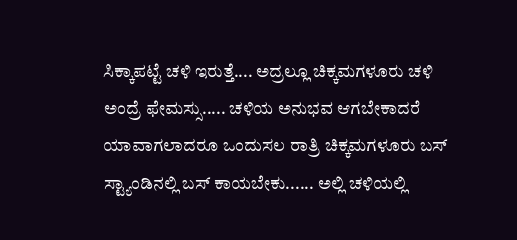ಸಿಕ್ಕಾಪಟ್ಟೆ ಚಳಿ ಇರುತ್ತೆ.... ಅದ್ರಲ್ಲೂ ಚಿಕ್ಕಮಗಳೂರು ಚಳಿ ಅಂದ್ರೆ ಫೇಮಸ್ಸು..... ಚಳಿಯ ಅನುಭವ ಆಗಬೇಕಾದರೆ ಯಾವಾಗಲಾದರೂ ಒಂದುಸಲ ರಾತ್ರಿ ಚಿಕ್ಕಮಗಳೂರು ಬಸ್ ಸ್ಟ್ಯಾಂಡಿನಲ್ಲಿ ಬಸ್ ಕಾಯಬೇಕು...... ಅಲ್ಲಿ ಚಳಿಯಲ್ಲಿ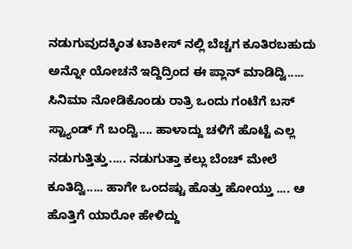ನಡುಗುವುದಕ್ಕಿಂತ ಟಾಕೀಸ್ ನಲ್ಲಿ ಬೆಚ್ಚಗ ಕೂತಿರಬಹುದು ಅನ್ನೋ ಯೋಚನೆ ಇದ್ದಿದ್ರಿಂದ ಈ ಪ್ಲಾನ್ ಮಾಡಿದ್ವಿ..... ಸಿನಿಮಾ ನೋಡಿಕೊಂಡು ರಾತ್ರಿ ಒಂದು ಗಂಟೆಗೆ ಬಸ್ ಸ್ಟ್ಯಾಂಡ್ ಗೆ ಬಂದ್ವಿ.... ಹಾಳಾದ್ದು ಚಳಿಗೆ ಹೊಟ್ಟೆ ಎಲ್ಲ ನಡುಗುತ್ತಿತ್ತು..... ನಡುಗುತ್ತಾ ಕಲ್ಲು ಬೆಂಚ್ ಮೇಲೆ ಕೂತಿದ್ವಿ..... ಹಾಗೇ ಒಂದಷ್ಟು ಹೊತ್ತು ಹೋಯ್ತು .... ಆ ಹೊತ್ತಿಗೆ ಯಾರೋ ಹೇಳಿದ್ದು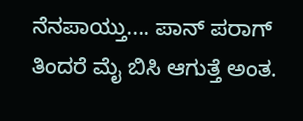ನೆನಪಾಯ್ತು.... ಪಾನ್ ಪರಾಗ್ ತಿಂದರೆ ಮೈ ಬಿಸಿ ಆಗುತ್ತೆ ಅಂತ.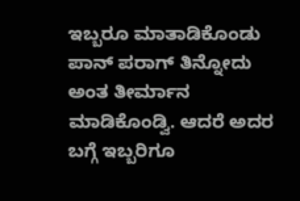ಇಬ್ಬರೂ ಮಾತಾಡಿಕೊಂಡು ಪಾನ್ ಪರಾಗ್ ತಿನ್ನೋದು ಅಂತ ತೀರ್ಮಾನ ಮಾಡಿಕೊಂಡ್ವಿ. ಆದರೆ ಅದರ ಬಗ್ಗೆ ಇಬ್ಬರಿಗೂ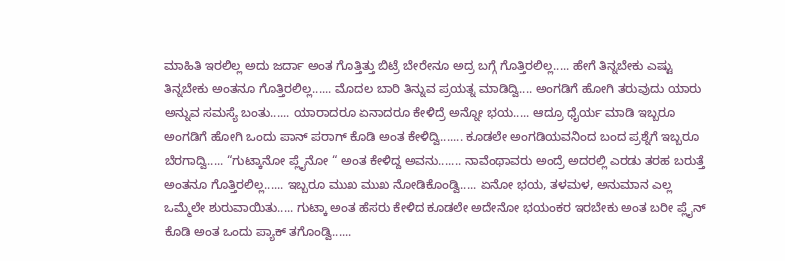ಮಾಹಿತಿ ಇರಲಿಲ್ಲ ಅದು ಜರ್ದಾ ಅಂತ ಗೊತ್ತಿತ್ತು ಬಿಟ್ರೆ ಬೇರೇನೂ ಅದ್ರ ಬಗ್ಗೆ ಗೊತ್ತಿರಲಿಲ್ಲ..... ಹೇಗೆ ತಿನ್ನಬೇಕು ಎಷ್ಟು ತಿನ್ನಬೇಕು ಅಂತನೂ ಗೊತ್ತಿರಲಿಲ್ಲ...... ಮೊದಲ ಬಾರಿ ತಿನ್ನುವ ಪ್ರಯತ್ನ ಮಾಡಿದ್ವಿ.... ಅಂಗಡಿಗೆ ಹೋಗಿ ತರುವುದು ಯಾರು ಅನ್ನುವ ಸಮಸ್ಯೆ ಬಂತು...... ಯಾರಾದರೂ ಏನಾದರೂ ಕೇಳಿದ್ರೆ ಅನ್ನೋ ಭಯ..... ಆದ್ರೂ ಧೈರ್ಯ ಮಾಡಿ ಇಬ್ಬರೂ ಅಂಗಡಿಗೆ ಹೋಗಿ ಒಂದು ಪಾನ್ ಪರಾಗ್ ಕೊಡಿ ಅಂತ ಕೇಳಿದ್ವಿ....... ಕೂಡಲೇ ಅಂಗಡಿಯವನಿಂದ ಬಂದ ಪ್ರಶ್ನೆಗೆ ಇಬ್ಬರೂ ಬೆರಗಾದ್ವಿ..... “ಗುಟ್ಕಾನೋ ಪ್ಲೈನೋ “ ಅಂತ ಕೇಳಿದ್ದ ಅವನು....... ನಾವೆಂಥಾವರು ಅಂದ್ರೆ ಅದರಲ್ಲಿ ಎರಡು ತರಹ ಬರುತ್ತೆ ಅಂತನೂ ಗೊತ್ತಿರಲಿಲ್ಲ...... ಇಬ್ಬರೂ ಮುಖ ಮುಖ ನೋಡಿಕೊಂಡ್ವಿ..... ಏನೋ ಭಯ, ತಳಮಳ, ಅನುಮಾನ ಎಲ್ಲ ಒಮ್ಮೆಲೇ ಶುರುವಾಯಿತು..... ಗುಟ್ಕಾ ಅಂತ ಹೆಸರು ಕೇಳಿದ ಕೂಡಲೇ ಅದೇನೋ ಭಯಂಕರ ಇರಬೇಕು ಅಂತ ಬರೀ ಪ್ಲೈನ್ ಕೊಡಿ ಅಂತ ಒಂದು ಪ್ಯಾಕ್ ತಗೊಂಡ್ವಿ......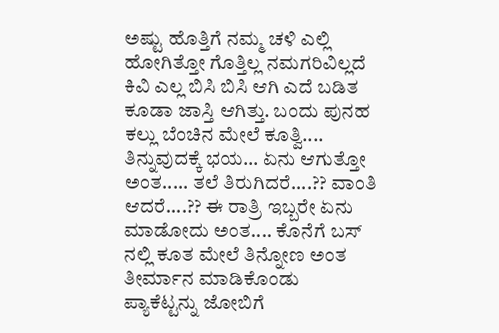ಅಷ್ಟು ಹೊತ್ತಿಗೆ ನಮ್ಮ ಚಳಿ ಎಲ್ಲಿ ಹೋಗಿತ್ತೋ ಗೊತ್ತಿಲ್ಲ ನಮಗರಿವಿಲ್ಲದೆ ಕಿವಿ ಎಲ್ಲ ಬಿಸಿ ಬಿಸಿ ಆಗಿ ಎದೆ ಬಡಿತ ಕೂಡಾ ಜಾಸ್ತಿ ಆಗಿತ್ತು. ಬಂದು ಪುನಹ ಕಲ್ಲು ಬೆಂಚಿನ ಮೇಲೆ ಕೂತ್ವಿ.... ತಿನ್ನುವುದಕ್ಕೆ ಭಯ... ಏನು ಆಗುತ್ತೋ ಅಂತ..... ತಲೆ ತಿರುಗಿದರೆ....?? ವಾಂತಿ ಆದರೆ....?? ಈ ರಾತ್ರಿ ಇಬ್ಬರೇ ಏನು ಮಾಡೋದು ಅಂತ.... ಕೊನೆಗೆ ಬಸ್ ನಲ್ಲಿ ಕೂತ ಮೇಲೆ ತಿನ್ನೋಣ ಅಂತ ತೀರ್ಮಾನ ಮಾಡಿಕೊಂಡು ಪ್ಯಾಕೆಟ್ಟನ್ನು ಜೋಬಿಗೆ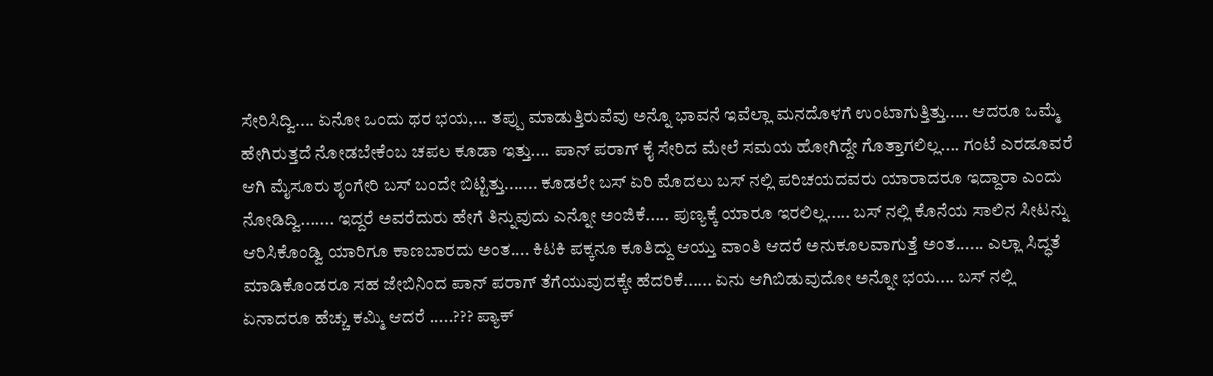ಸೇರಿಸಿದ್ವಿ.... ಏನೋ ಒಂದು ಥರ ಭಯ,... ತಪ್ಪು ಮಾಡುತ್ತಿರುವೆವು ಅನ್ನೊ ಭಾವನೆ ಇವೆಲ್ಲಾ ಮನದೊಳಗೆ ಉಂಟಾಗುತ್ತಿತ್ತು..... ಆದರೂ ಒಮ್ಮೆ ಹೇಗಿರುತ್ತದೆ ನೋಡಬೇಕೆಂಬ ಚಪಲ ಕೂಡಾ ಇತ್ತು.... ಪಾನ್ ಪರಾಗ್ ಕೈ ಸೇರಿದ ಮೇಲೆ ಸಮಯ ಹೋಗಿದ್ದೇ ಗೊತ್ತಾಗಲಿಲ್ಲ.... ಗಂಟೆ ಎರಡೂವರೆ ಆಗಿ ಮೈಸೂರು ಶೃಂಗೇರಿ ಬಸ್ ಬಂದೇ ಬಿಟ್ಟಿತ್ತು....... ಕೂಡಲೇ ಬಸ್ ಏರಿ ಮೊದಲು ಬಸ್ ನಲ್ಲಿ ಪರಿಚಯದವರು ಯಾರಾದರೂ ಇದ್ದಾರಾ ಎಂದು ನೋಡಿದ್ವಿ....... ಇದ್ದರೆ ಅವರೆದುರು ಹೇಗೆ ತಿನ್ನುವುದು ಎನ್ನೋ ಅಂಜಿಕೆ..... ಪುಣ್ಯಕ್ಕೆ ಯಾರೂ ಇರಲಿಲ್ಲ..... ಬಸ್ ನಲ್ಲಿ ಕೊನೆಯ ಸಾಲಿನ ಸೀಟನ್ನು ಆರಿಸಿಕೊಂಡ್ವಿ ಯಾರಿಗೂ ಕಾಣಬಾರದು ಅಂತ.... ಕಿಟಕಿ ಪಕ್ಕನೂ ಕೂತಿದ್ದು ಆಯ್ತು ವಾಂತಿ ಆದರೆ ಅನುಕೂಲವಾಗುತ್ತೆ ಅಂತ...... ಎಲ್ಲಾ ಸಿದ್ಧತೆ ಮಾಡಿಕೊಂಡರೂ ಸಹ ಜೇಬಿನಿಂದ ಪಾನ್ ಪರಾಗ್ ತೆಗೆಯುವುದಕ್ಕೇ ಹೆದರಿಕೆ...... ಏನು ಆಗಿಬಿಡುವುದೋ ಅನ್ನೋ ಭಯ.... ಬಸ್ ನಲ್ಲಿ ಏನಾದರೂ ಹೆಚ್ಚು ಕಮ್ಮಿ ಆದರೆ .....??? ಪ್ಯಾಕ್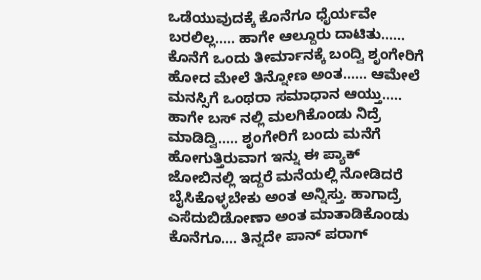ಒಡೆಯುವುದಕ್ಕೆ ಕೊನೆಗೂ ಧೈರ್ಯವೇ ಬರಲಿಲ್ಲ..... ಹಾಗೇ ಆಲ್ದೂರು ದಾಟಿತು...... ಕೊನೆಗೆ ಒಂದು ತೀರ್ಮಾನಕ್ಕೆ ಬಂದ್ವಿ ಶೃಂಗೇರಿಗೆ ಹೋದ ಮೇಲೆ ತಿನ್ನೋಣ ಅಂತ...... ಆಮೇಲೆ ಮನಸ್ಸಿಗೆ ಒಂಥರಾ ಸಮಾಧಾನ ಆಯ್ತು..... ಹಾಗೇ ಬಸ್ ನಲ್ಲಿ ಮಲಗಿಕೊಂಡು ನಿದ್ರೆ ಮಾಡಿದ್ವಿ..... ಶೃಂಗೇರಿಗೆ ಬಂದು ಮನೆಗೆ ಹೋಗುತ್ತಿರುವಾಗ ಇನ್ನು ಈ ಪ್ಯಾಕ್ ಜೋಬಿನಲ್ಲಿ ಇದ್ದರೆ ಮನೆಯಲ್ಲಿ ನೋಡಿದರೆ ಬೈಸಿಕೊಳ್ಳಬೇಕು ಅಂತ ಅನ್ನಿಸ್ತು. ಹಾಗಾದ್ರೆ ಎಸೆದುಬಿಡೋಣಾ ಅಂತ ಮಾತಾಡಿಕೊಂಡು ಕೊನೆಗೂ.... ತಿನ್ನದೇ ಪಾನ್ ಪರಾಗ್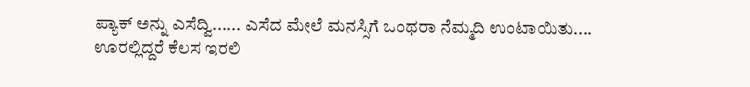ಪ್ಯಾಕ್ ಅನ್ನು ಎಸೆದ್ವಿ...... ಎಸೆದ ಮೇಲೆ ಮನಸ್ಸಿಗೆ ಒಂಥರಾ ನೆಮ್ಮದಿ ಉಂಟಾಯಿತು....
ಊರಲ್ಲಿದ್ದರೆ ಕೆಲಸ ಇರಲಿ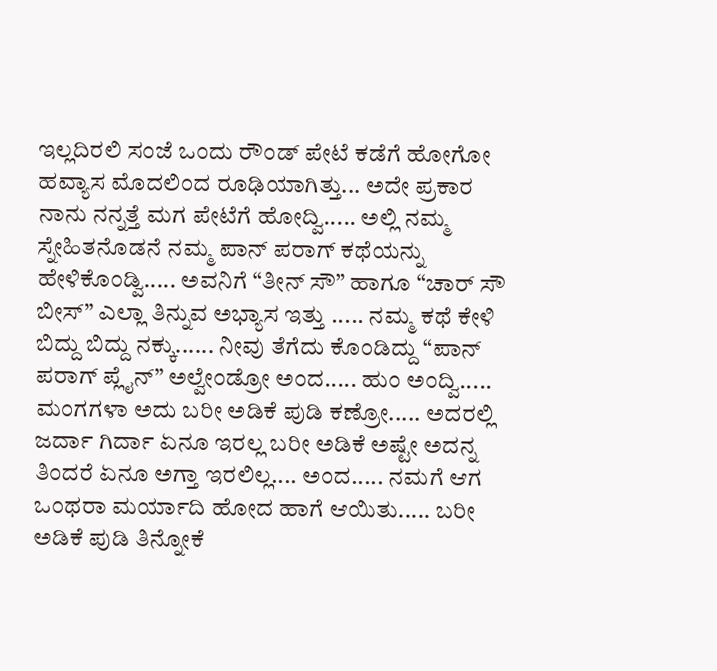ಇಲ್ಲದಿರಲಿ ಸಂಜೆ ಒಂದು ರೌಂಡ್ ಪೇಟೆ ಕಡೆಗೆ ಹೋಗೋ ಹವ್ಯಾಸ ಮೊದಲಿಂದ ರೂಢಿಯಾಗಿತ್ತು... ಅದೇ ಪ್ರಕಾರ ನಾನು ನನ್ನತ್ತೆ ಮಗ ಪೇಟೆಗೆ ಹೋದ್ವಿ..... ಅಲ್ಲಿ ನಮ್ಮ ಸ್ನೇಹಿತನೊಡನೆ ನಮ್ಮ ಪಾನ್ ಪರಾಗ್ ಕಥೆಯನ್ನು ಹೇಳಿಕೊಂಡ್ವಿ..... ಅವನಿಗೆ “ತೀನ್ ಸೌ” ಹಾಗೂ “ಚಾರ್ ಸೌ ಬೀಸ್” ಎಲ್ಲಾ ತಿನ್ನುವ ಅಭ್ಯಾಸ ಇತ್ತು ..... ನಮ್ಮ ಕಥೆ ಕೇಳಿ ಬಿದ್ದು ಬಿದ್ದು ನಕ್ಕು...... ನೀವು ತೆಗೆದು ಕೊಂಡಿದ್ದು “ಪಾನ್ ಪರಾಗ್ ಪ್ಲೈನ್” ಅಲ್ವೇಂಡ್ರೋ ಅಂದ..... ಹುಂ ಅಂದ್ವಿ..... ಮಂಗಗಳಾ ಅದು ಬರೀ ಅಡಿಕೆ ಪುಡಿ ಕಣ್ರೋ..... ಅದರಲ್ಲಿ ಜರ್ದಾ ಗಿರ್ದಾ ಏನೂ ಇರಲ್ಲ ಬರೀ ಅಡಿಕೆ ಅಷ್ಟೇ ಅದನ್ನ ತಿಂದರೆ ಏನೂ ಅಗ್ತಾ ಇರಲಿಲ್ಲ.... ಅಂದ..... ನಮಗೆ ಆಗ ಒಂಥರಾ ಮರ್ಯಾದಿ ಹೋದ ಹಾಗೆ ಆಯಿತು..... ಬರೀ ಅಡಿಕೆ ಪುಡಿ ತಿನ್ನೋಕೆ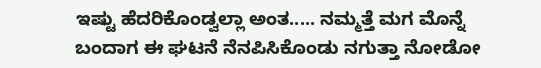ಇಷ್ಟು ಹೆದರಿಕೊಂಡ್ವಲ್ಲಾ ಅಂತ..... ನಮ್ಮತ್ತೆ ಮಗ ಮೊನ್ನೆ ಬಂದಾಗ ಈ ಘಟನೆ ನೆನಪಿಸಿಕೊಂಡು ನಗುತ್ತಾ ನೋಡೋ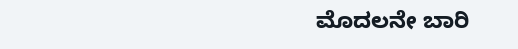ಮೊದಲನೇ ಬಾರಿ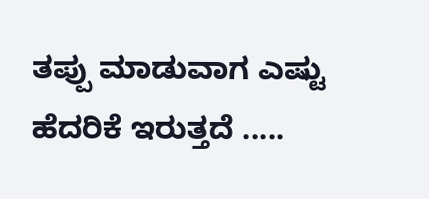ತಪ್ಪು ಮಾಡುವಾಗ ಎಷ್ಟು ಹೆದರಿಕೆ ಇರುತ್ತದೆ .....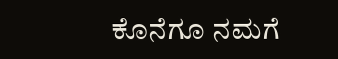ಕೊನೆಗೂ ನಮಗೆ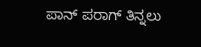ಪಾನ್ ಪರಾಗ್ ತಿನ್ನಲು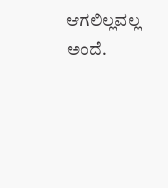ಆಗಲಿಲ್ಲವಲ್ಲ ಅಂದೆ.